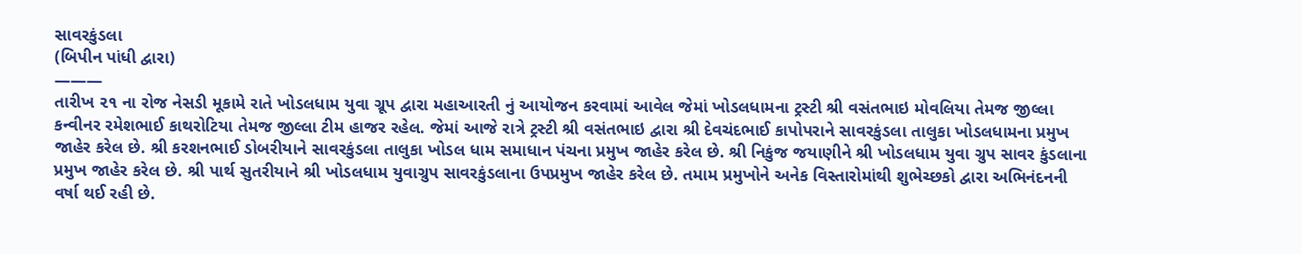સાવરકુંડલા
(બિપીન પાંધી દ્વારા)
———
તારીખ ૨૧ ના રોજ નેસડી મૂકામે રાતે ખોડલધામ યુવા ગ્રૂપ દ્વારા મહાઆરતી નું આયોજન કરવામાં આવેલ જેમાં ખોડલધામના ટ્રસ્ટી શ્રી વસંતભાઇ મોવલિયા તેમજ જીલ્લા કન્વીનર રમેશભાઈ કાથરોટિયા તેમજ જીલ્લા ટીમ હાજર રહેલ. જેમાં આજે રાત્રે ટ્રસ્ટી શ્રી વસંતભાઇ દ્વારા શ્રી દેવચંદભાઈ કાપોપરાને સાવરકુંડલા તાલુકા ખોડલધામના પ્રમુખ જાહેર કરેલ છે. શ્રી કરશનભાઈ ડોબરીયાને સાવરકુંડલા તાલુકા ખોડલ ધામ સમાધાન પંચના પ્રમુખ જાહેર કરેલ છે. શ્રી નિકુંજ જયાણીને શ્રી ખોડલધામ યુવા ગ્રુપ સાવર કુંડલાના પ્રમુખ જાહેર કરેલ છે. શ્રી પાર્થ સુતરીયાને શ્રી ખોડલધામ યુવાગ્રુપ સાવરકુંડલાના ઉપપ્રમુખ જાહેર કરેલ છે. તમામ પ્રમુખોને અનેક વિસ્તારોમાંથી શુભેચ્છકો દ્વારા અભિનંદનની વર્ષા થઈ રહી છે.